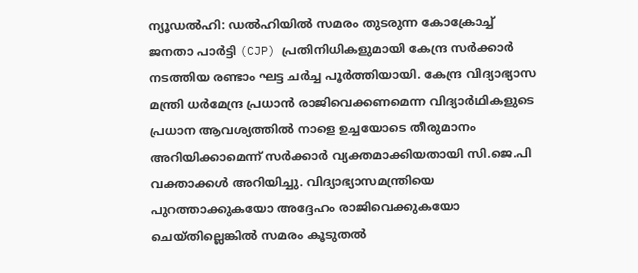ന്യൂഡൽഹി: ഡൽഹിയിൽ സമരം തുടരുന്ന കോക്രോച്ച് ജനതാ പാർട്ടി (CJP) പ്രതിനിധികളുമായി കേന്ദ്ര സർക്കാർ നടത്തിയ രണ്ടാം ഘട്ട ചർച്ച പൂർത്തിയായി. കേന്ദ്ര വിദ്യാഭ്യാസ മന്ത്രി ധർമേന്ദ്ര പ്രധാൻ രാജിവെക്കണമെന്ന വിദ്യാർഥികളുടെ പ്രധാന ആവശ്യത്തിൽ നാളെ ഉച്ചയോടെ തീരുമാനം അറിയിക്കാമെന്ന് സർക്കാർ വ്യക്തമാക്കിയതായി സി.ജെ.പി വക്താക്കൾ അറിയിച്ചു. വിദ്യാഭ്യാസമന്ത്രിയെ പുറത്താക്കുകയോ അദ്ദേഹം രാജിവെക്കുകയോ ചെയ്തില്ലെങ്കിൽ സമരം കൂടുതൽ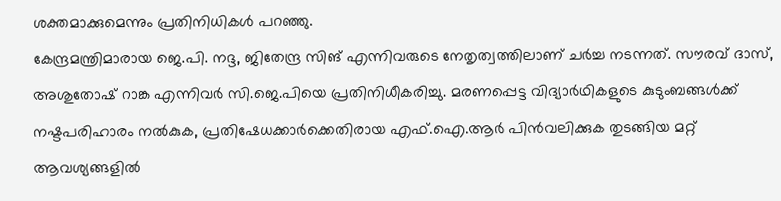ശക്തമാക്കുമെന്നും പ്രതിനിധികൾ പറഞ്ഞു.
കേന്ദ്രമന്ത്രിമാരായ ജെ.പി. നദ്ദ, ജിതേന്ദ്ര സിങ് എന്നിവരുടെ നേതൃത്വത്തിലാണ് ചർച്ച നടന്നത്. സൗരവ് ദാസ്, അശുതോഷ് റാങ്ക എന്നിവർ സി.ജെ.പിയെ പ്രതിനിധീകരിച്ചു. മരണപ്പെട്ട വിദ്യാർഥികളുടെ കുടുംബങ്ങൾക്ക് നഷ്ടപരിഹാരം നൽകുക, പ്രതിഷേധക്കാർക്കെതിരായ എഫ്.ഐ.ആർ പിൻവലിക്കുക തുടങ്ങിയ മറ്റ് ആവശ്യങ്ങളിൽ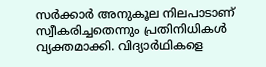സർക്കാർ അനുകൂല നിലപാടാണ് സ്വീകരിച്ചതെന്നും പ്രതിനിധികൾ വ്യക്തമാക്കി. വിദ്യാർഥികളെ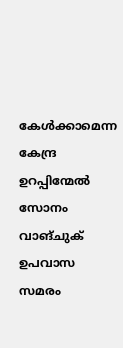കേൾക്കാമെന്ന കേന്ദ്ര ഉറപ്പിന്മേൽ സോനം വാങ്ചുക് ഉപവാസ സമരം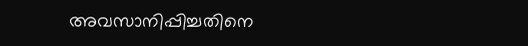അവസാനിപ്പിച്ചതിനെ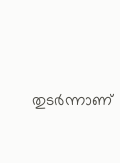തുടർന്നാണ്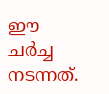ഈ ചർച്ച നടന്നത്.